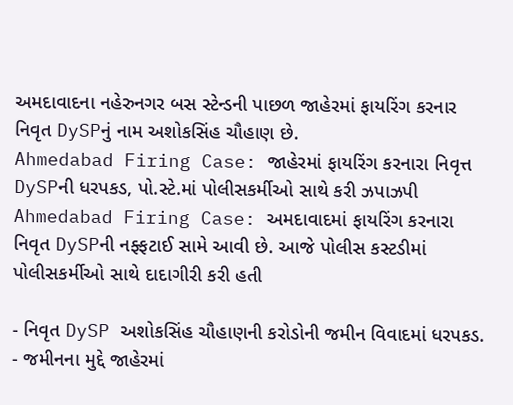અમદાવાદના નહેરુનગર બસ સ્ટેન્ડની પાછળ જાહેરમાં ફાયરિંગ કરનાર નિવૃત DySPનું નામ અશોકસિંહ ચૌહાણ છે.
Ahmedabad Firing Case: જાહેરમાં ફાયરિંગ કરનારા નિવૃત્ત DySPની ધરપકડ, પો.સ્ટે.માં પોલીસકર્મીઓ સાથે કરી ઝપાઝપી
Ahmedabad Firing Case: અમદાવાદમાં ફાયરિંગ કરનારા નિવૃત DySPની નફ્ફટાઈ સામે આવી છે. આજે પોલીસ કસ્ટડીમાં પોલીસકર્મીઓ સાથે દાદાગીરી કરી હતી

- નિવૃત DySP અશોકસિંહ ચૌહાણની કરોડોની જમીન વિવાદમાં ધરપકડ.
- જમીનના મુદ્દે જાહેરમાં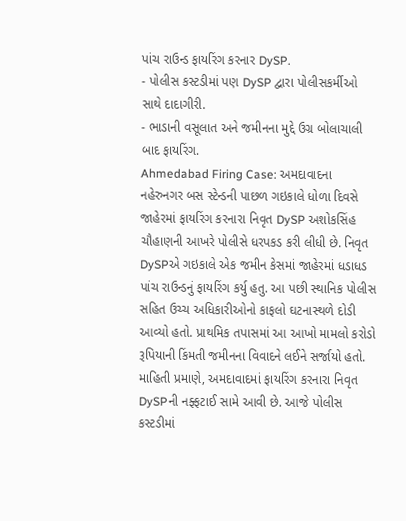પાંચ રાઉન્ડ ફાયરિંગ કરનાર DySP.
- પોલીસ કસ્ટડીમાં પણ DySP દ્વારા પોલીસકર્મીઓ સાથે દાદાગીરી.
- ભાડાની વસૂલાત અને જમીનના મુદ્દે ઉગ્ર બોલાચાલી બાદ ફાયરિંગ.
Ahmedabad Firing Case: અમદાવાદના નહેરુનગર બસ સ્ટેન્ડની પાછળ ગઇકાલે ધોળા દિવસે જાહેરમાં ફાયરિંગ કરનારા નિવૃત DySP અશોકસિંહ ચૌહાણની આખરે પોલીસે ધરપકડ કરી લીધી છે. નિવૃત DySPએ ગઇકાલે એક જમીન કેસમાં જાહેરમાં ધડાધડ પાંચ રાઉન્ડનું ફાયરિંગ કર્યુ હતુ. આ પછી સ્થાનિક પોલીસ સહિત ઉચ્ચ અધિકારીઓનો કાફલો ઘટનાસ્થળે દોડી આવ્યો હતો. પ્રાથમિક તપાસમાં આ આખો મામલો કરોડો રૂપિયાની કિંમતી જમીનના વિવાદને લઈને સર્જાયો હતો.
માહિતી પ્રમાણે, અમદાવાદમાં ફાયરિંગ કરનારા નિવૃત DySPની નફ્ફટાઈ સામે આવી છે. આજે પોલીસ કસ્ટડીમાં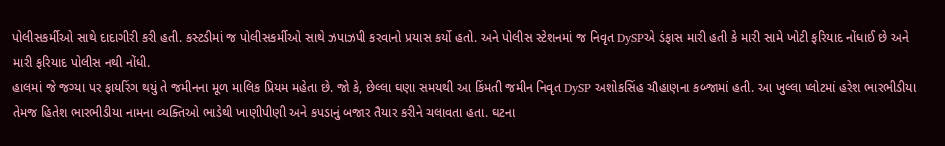પોલીસકર્મીઓ સાથે દાદાગીરી કરી હતી. કસ્ટડીમાં જ પોલીસકર્મીઓ સાથે ઝપાઝપી કરવાનો પ્રયાસ કર્યો હતો. અને પોલીસ સ્ટેશનમાં જ નિવૃત DySPએ ડંફાસ મારી હતી કે મારી સામે ખોટી ફરિયાદ નોંધાઈ છે અને મારી ફરિયાદ પોલીસ નથી નોંધી.
હાલમાં જે જગ્યા પર ફાયરિંગ થયું તે જમીનના મૂળ માલિક પ્રિયમ મહેતા છે. જો કે, છેલ્લા ઘણા સમયથી આ કિંમતી જમીન નિવૃત DySP અશોકસિંહ ચૌહાણના કબ્જામાં હતી. આ ખુલ્લા પ્લોટમાં હરેશ ભારભીડીયા તેમજ હિતેશ ભારભીડીયા નામના વ્યક્તિઓ ભાડેથી ખાણીપીણી અને કપડાનું બજાર તૈયાર કરીને ચલાવતા હતા. ઘટના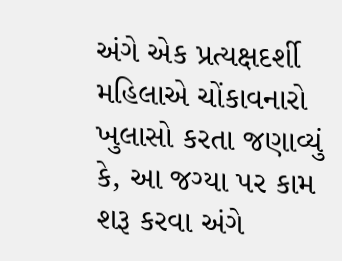અંગે એક પ્રત્યક્ષદર્શી મહિલાએ ચોંકાવનારો ખુલાસો કરતા જણાવ્યું કે, આ જગ્યા પર કામ શરૂ કરવા અંગે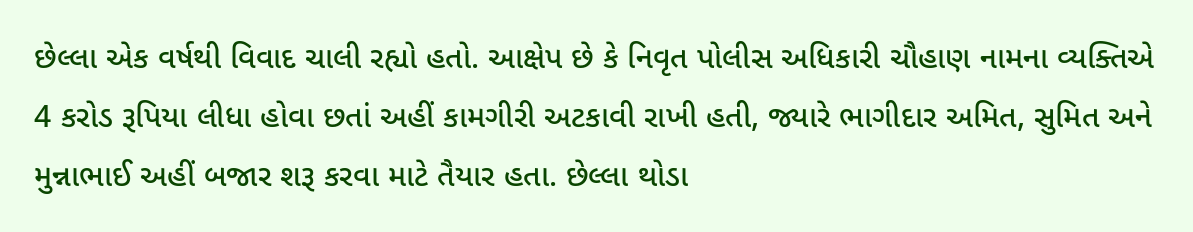છેલ્લા એક વર્ષથી વિવાદ ચાલી રહ્યો હતો. આક્ષેપ છે કે નિવૃત પોલીસ અધિકારી ચૌહાણ નામના વ્યક્તિએ 4 કરોડ રૂપિયા લીધા હોવા છતાં અહીં કામગીરી અટકાવી રાખી હતી, જ્યારે ભાગીદાર અમિત, સુમિત અને મુન્નાભાઈ અહીં બજાર શરૂ કરવા માટે તૈયાર હતા. છેલ્લા થોડા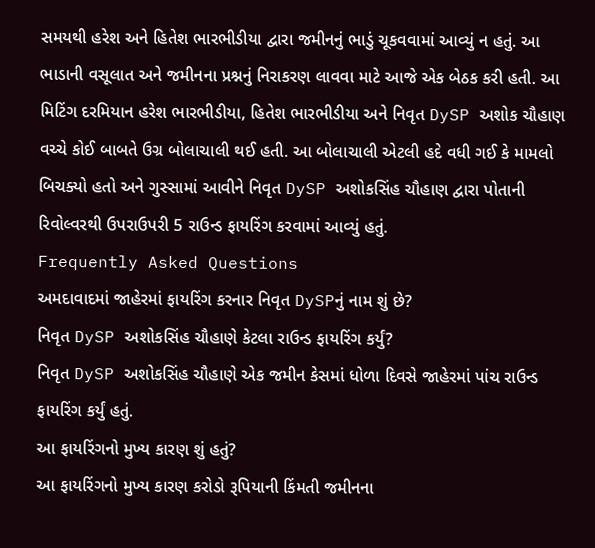સમયથી હરેશ અને હિતેશ ભારભીડીયા દ્વારા જમીનનું ભાડું ચૂકવવામાં આવ્યું ન હતું. આ ભાડાની વસૂલાત અને જમીનના પ્રશ્નનું નિરાકરણ લાવવા માટે આજે એક બેઠક કરી હતી. આ મિટિંગ દરમિયાન હરેશ ભારભીડીયા, હિતેશ ભારભીડીયા અને નિવૃત DySP અશોક ચૌહાણ વચ્ચે કોઈ બાબતે ઉગ્ર બોલાચાલી થઈ હતી. આ બોલાચાલી એટલી હદે વધી ગઈ કે મામલો બિચક્યો હતો અને ગુસ્સામાં આવીને નિવૃત DySP અશોકસિંહ ચૌહાણ દ્વારા પોતાની રિવોલ્વરથી ઉપરાઉપરી 5 રાઉન્ડ ફાયરિંગ કરવામાં આવ્યું હતું.
Frequently Asked Questions
અમદાવાદમાં જાહેરમાં ફાયરિંગ કરનાર નિવૃત DySPનું નામ શું છે?
નિવૃત DySP અશોકસિંહ ચૌહાણે કેટલા રાઉન્ડ ફાયરિંગ કર્યું?
નિવૃત DySP અશોકસિંહ ચૌહાણે એક જમીન કેસમાં ધોળા દિવસે જાહેરમાં પાંચ રાઉન્ડ ફાયરિંગ કર્યું હતું.
આ ફાયરિંગનો મુખ્ય કારણ શું હતું?
આ ફાયરિંગનો મુખ્ય કારણ કરોડો રૂપિયાની કિંમતી જમીનના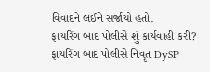વિવાદને લઈને સર્જાયો હતો.
ફાયરિંગ બાદ પોલીસે શું કાર્યવાહી કરી?
ફાયરિંગ બાદ પોલીસે નિવૃત DySP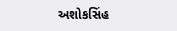અશોકસિંહ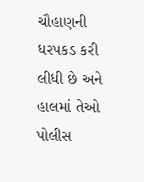ચૌહાણની ધરપકડ કરી લીધી છે અને હાલમાં તેઓ પોલીસ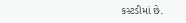કસ્ટડીમાં છે.